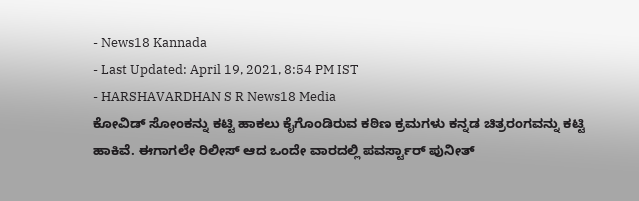- News18 Kannada
- Last Updated: April 19, 2021, 8:54 PM IST
- HARSHAVARDHAN S R News18 Media
ಕೋವಿಡ್ ಸೋಂಕನ್ನು ಕಟ್ಟಿ ಹಾಕಲು ಕೈಗೊಂಡಿರುವ ಕಠಿಣ ಕ್ರಮಗಳು ಕನ್ನಡ ಚಿತ್ರರಂಗವನ್ನು ಕಟ್ಟಿ ಹಾಕಿವೆ. ಈಗಾಗಲೇ ರಿಲೀಸ್ ಆದ ಒಂದೇ ವಾರದಲ್ಲಿ ಪವರ್ಸ್ಟಾರ್ ಪುನೀತ್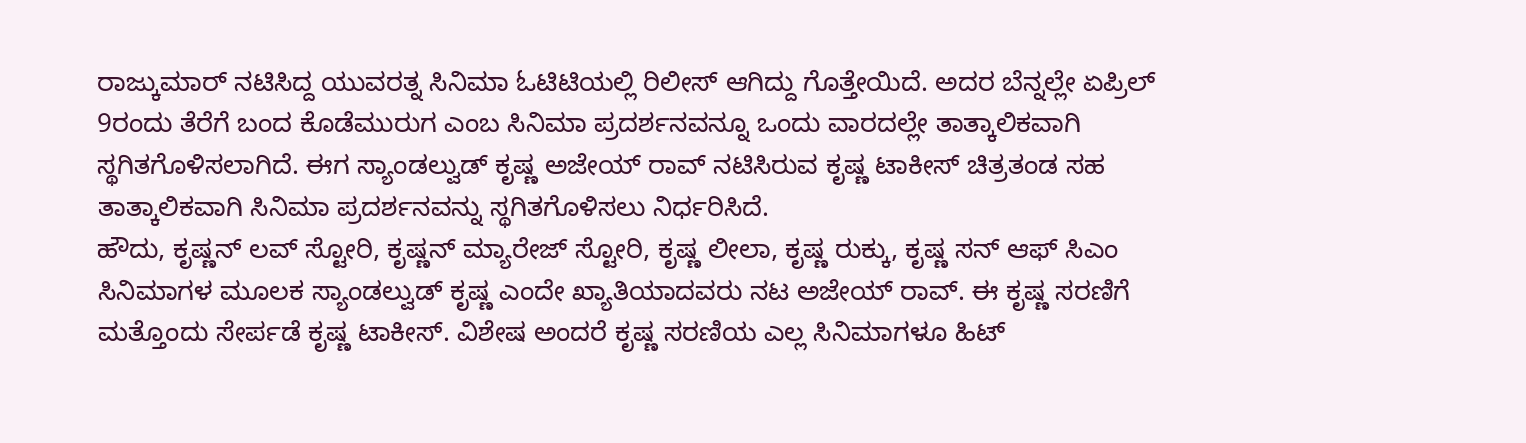ರಾಜ್ಕುಮಾರ್ ನಟಿಸಿದ್ದ ಯುವರತ್ನ ಸಿನಿಮಾ ಓಟಿಟಿಯಲ್ಲಿ ರಿಲೀಸ್ ಆಗಿದ್ದು ಗೊತ್ತೇಯಿದೆ. ಅದರ ಬೆನ್ನಲ್ಲೇ ಏಪ್ರಿಲ್ 9ರಂದು ತೆರೆಗೆ ಬಂದ ಕೊಡೆಮುರುಗ ಎಂಬ ಸಿನಿಮಾ ಪ್ರದರ್ಶನವನ್ನೂ ಒಂದು ವಾರದಲ್ಲೇ ತಾತ್ಕಾಲಿಕವಾಗಿ ಸ್ಥಗಿತಗೊಳಿಸಲಾಗಿದೆ. ಈಗ ಸ್ಯಾಂಡಲ್ವುಡ್ ಕೃಷ್ಣ ಅಜೇಯ್ ರಾವ್ ನಟಿಸಿರುವ ಕೃಷ್ಣ ಟಾಕೀಸ್ ಚಿತ್ರತಂಡ ಸಹ ತಾತ್ಕಾಲಿಕವಾಗಿ ಸಿನಿಮಾ ಪ್ರದರ್ಶನವನ್ನು ಸ್ಥಗಿತಗೊಳಿಸಲು ನಿರ್ಧರಿಸಿದೆ.
ಹೌದು, ಕೃಷ್ಣನ್ ಲವ್ ಸ್ಟೋರಿ, ಕೃಷ್ಣನ್ ಮ್ಯಾರೇಜ್ ಸ್ಟೋರಿ, ಕೃಷ್ಣ ಲೀಲಾ, ಕೃಷ್ಣ ರುಕ್ಕು, ಕೃಷ್ಣ ಸನ್ ಆಫ್ ಸಿಎಂ ಸಿನಿಮಾಗಳ ಮೂಲಕ ಸ್ಯಾಂಡಲ್ವುಡ್ ಕೃಷ್ಣ ಎಂದೇ ಖ್ಯಾತಿಯಾದವರು ನಟ ಅಜೇಯ್ ರಾವ್. ಈ ಕೃಷ್ಣ ಸರಣಿಗೆ ಮತ್ತೊಂದು ಸೇರ್ಪಡೆ ಕೃಷ್ಣ ಟಾಕೀಸ್. ವಿಶೇಷ ಅಂದರೆ ಕೃಷ್ಣ ಸರಣಿಯ ಎಲ್ಲ ಸಿನಿಮಾಗಳೂ ಹಿಟ್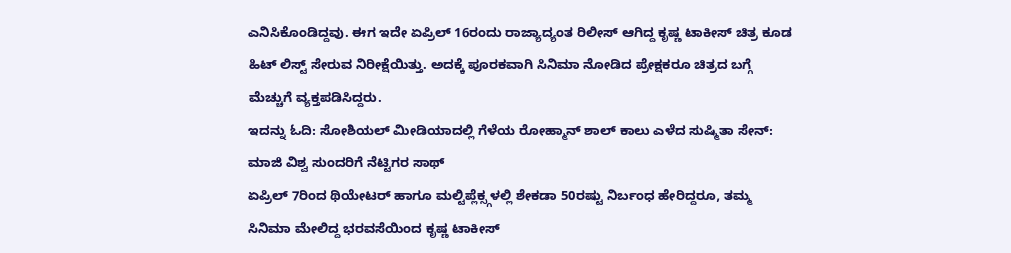ಎನಿಸಿಕೊಂಡಿದ್ದವು. ಈಗ ಇದೇ ಏಪ್ರಿಲ್ 16ರಂದು ರಾಜ್ಯಾದ್ಯಂತ ರಿಲೀಸ್ ಆಗಿದ್ದ ಕೃಷ್ಣ ಟಾಕೀಸ್ ಚಿತ್ರ ಕೂಡ ಹಿಟ್ ಲಿಸ್ಟ್ ಸೇರುವ ನಿರೀಕ್ಷೆಯಿತ್ತು. ಅದಕ್ಕೆ ಪೂರಕವಾಗಿ ಸಿನಿಮಾ ನೋಡಿದ ಪ್ರೇಕ್ಷಕರೂ ಚಿತ್ರದ ಬಗ್ಗೆ ಮೆಚ್ಚುಗೆ ವ್ಯಕ್ತಪಡಿಸಿದ್ದರು.
ಇದನ್ನು ಓದಿ: ಸೋಶಿಯಲ್ ಮೀಡಿಯಾದಲ್ಲಿ ಗೆಳೆಯ ರೋಹ್ಮಾನ್ ಶಾಲ್ ಕಾಲು ಎಳೆದ ಸುಷ್ಮಿತಾ ಸೇನ್: ಮಾಜಿ ವಿಶ್ವ ಸುಂದರಿಗೆ ನೆಟ್ಟಿಗರ ಸಾಥ್
ಏಪ್ರಿಲ್ 7ರಿಂದ ಥಿಯೇಟರ್ ಹಾಗೂ ಮಲ್ಟಿಪ್ಲೆಕ್ಸ್ಗಳಲ್ಲಿ ಶೇಕಡಾ 50ರಷ್ಟು ನಿರ್ಬಂಧ ಹೇರಿದ್ದರೂ, ತಮ್ಮ ಸಿನಿಮಾ ಮೇಲಿದ್ದ ಭರವಸೆಯಿಂದ ಕೃಷ್ಣ ಟಾಕೀಸ್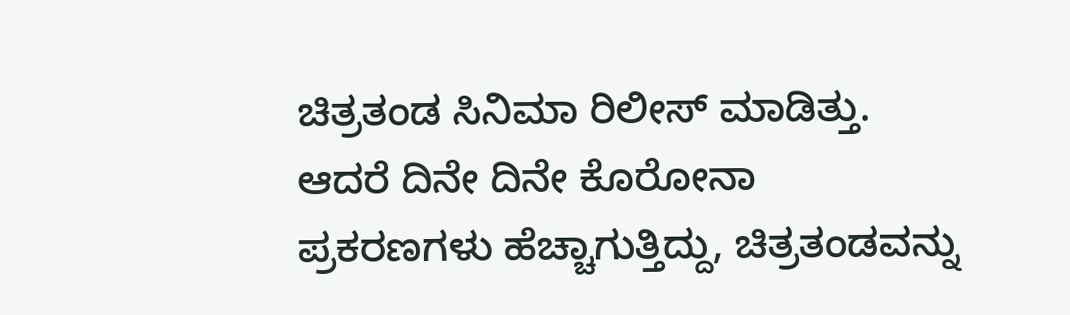ಚಿತ್ರತಂಡ ಸಿನಿಮಾ ರಿಲೀಸ್ ಮಾಡಿತ್ತು. ಆದರೆ ದಿನೇ ದಿನೇ ಕೊರೋನಾ ಪ್ರಕರಣಗಳು ಹೆಚ್ಚಾಗುತ್ತಿದ್ದು, ಚಿತ್ರತಂಡವನ್ನು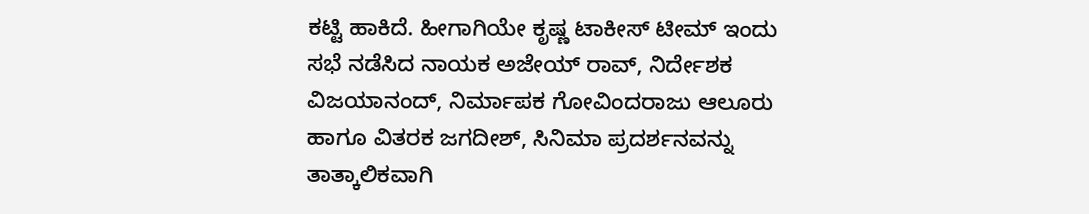ಕಟ್ಟಿ ಹಾಕಿದೆ. ಹೀಗಾಗಿಯೇ ಕೃಷ್ಣ ಟಾಕೀಸ್ ಟೀಮ್ ಇಂದು ಸಭೆ ನಡೆಸಿದ ನಾಯಕ ಅಜೇಯ್ ರಾವ್, ನಿರ್ದೇಶಕ ವಿಜಯಾನಂದ್, ನಿರ್ಮಾಪಕ ಗೋವಿಂದರಾಜು ಆಲೂರು ಹಾಗೂ ವಿತರಕ ಜಗದೀಶ್, ಸಿನಿಮಾ ಪ್ರದರ್ಶನವನ್ನು ತಾತ್ಕಾಲಿಕವಾಗಿ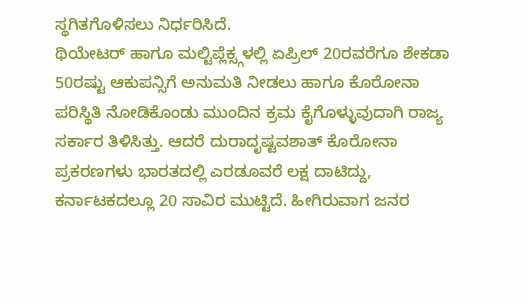ಸ್ಥಗಿತಗೊಳಿಸಲು ನಿರ್ಧರಿಸಿದೆ.
ಥಿಯೇಟರ್ ಹಾಗೂ ಮಲ್ಟಿಪ್ಲೆಕ್ಸ್ಗಳಲ್ಲಿ ಏಪ್ರಿಲ್ 20ರವರೆಗೂ ಶೇಕಡಾ 50ರಷ್ಟು ಆಕುಪನ್ಸಿಗೆ ಅನುಮತಿ ನೀಡಲು ಹಾಗೂ ಕೊರೋನಾ ಪರಿಸ್ಥಿತಿ ನೋಡಿಕೊಂಡು ಮುಂದಿನ ಕ್ರಮ ಕೈಗೊಳ್ಳುವುದಾಗಿ ರಾಜ್ಯ ಸರ್ಕಾರ ತಿಳಿಸಿತ್ತು. ಆದರೆ ದುರಾದೃಷ್ಟವಶಾತ್ ಕೊರೋನಾ ಪ್ರಕರಣಗಳು ಭಾರತದಲ್ಲಿ ಎರಡೂವರೆ ಲಕ್ಷ ದಾಟಿದ್ದು, ಕರ್ನಾಟಕದಲ್ಲೂ 20 ಸಾವಿರ ಮುಟ್ಟಿದೆ. ಹೀಗಿರುವಾಗ ಜನರ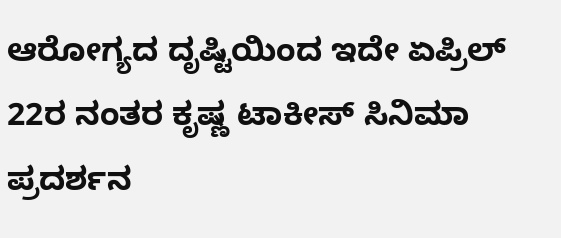ಆರೋಗ್ಯದ ದೃಷ್ಟಿಯಿಂದ ಇದೇ ಏಪ್ರಿಲ್ 22ರ ನಂತರ ಕೃಷ್ಣ ಟಾಕೀಸ್ ಸಿನಿಮಾ ಪ್ರದರ್ಶನ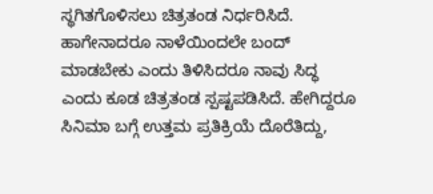ಸ್ಥಗಿತಗೊಳಿಸಲು ಚಿತ್ರತಂಡ ನಿರ್ಧರಿಸಿದೆ. ಹಾಗೇನಾದರೂ ನಾಳೆಯಿಂದಲೇ ಬಂದ್ ಮಾಡಬೇಕು ಎಂದು ತಿಳಿಸಿದರೂ ನಾವು ಸಿದ್ಧ ಎಂದು ಕೂಡ ಚಿತ್ರತಂಡ ಸ್ಪಷ್ಟಪಡಿಸಿದೆ. ಹೇಗಿದ್ದರೂ ಸಿನಿಮಾ ಬಗ್ಗೆ ಉತ್ತಮ ಪ್ರತಿಕ್ರಿಯೆ ದೊರೆತಿದ್ದು,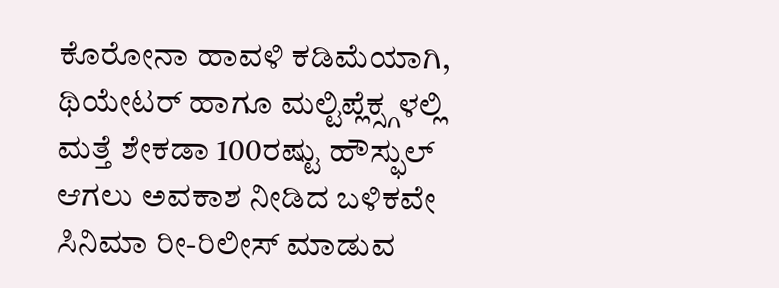ಕೊರೋನಾ ಹಾವಳಿ ಕಡಿಮೆಯಾಗಿ, ಥಿಯೇಟರ್ ಹಾಗೂ ಮಲ್ಟಿಪ್ಲೆಕ್ಸ್ಗಳಲ್ಲಿ ಮತ್ತೆ ಶೇಕಡಾ 100ರಷ್ಟು ಹೌಸ್ಫುಲ್ ಆಗಲು ಅವಕಾಶ ನೀಡಿದ ಬಳಿಕವೇ ಸಿನಿಮಾ ರೀ-ರಿಲೀಸ್ ಮಾಡುವ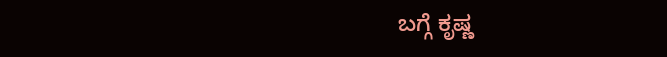ಬಗ್ಗೆ ಕೃಷ್ಣ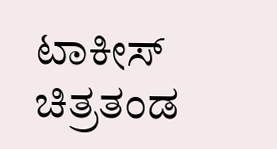ಟಾಕೀಸ್ ಚಿತ್ರತಂಡ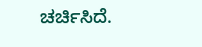ಚರ್ಚಿಸಿದೆ.